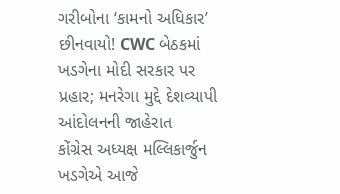ગરીબોના ‘કામનો અધિકાર’ છીનવાયો! CWC બેઠકમાં ખડગેના મોદી સરકાર પર પ્રહાર; મનરેગા મુદ્દે દેશવ્યાપી આંદોલનની જાહેરાત
કોંગ્રેસ અધ્યક્ષ મલ્લિકાર્જુન ખડગેએ આજે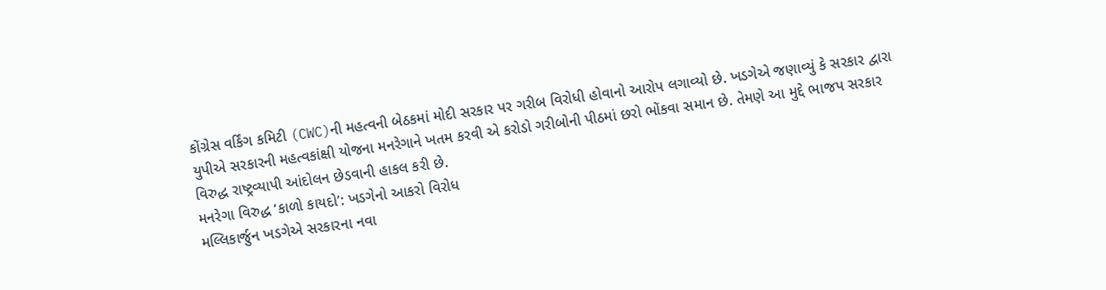કોંગ્રેસ વર્કિંગ કમિટી (CWC)ની મહત્વની બેઠકમાં મોદી સરકાર પર ગરીબ વિરોધી હોવાનો આરોપ લગાવ્યો છે. ખડગેએ જણાવ્યું કે સરકાર દ્વારા યુપીએ સરકારની મહત્વકાંક્ષી યોજના મનરેગાને ખતમ કરવી એ કરોડો ગરીબોની પીઠમાં છરો ભોંકવા સમાન છે. તેમણે આ મુદ્દે ભાજપ સરકાર વિરુદ્ધ રાષ્ટ્રવ્યાપી આંદોલન છેડવાની હાકલ કરી છે.
મનરેગા વિરુદ્ધ ‘કાળો કાયદો’: ખડગેનો આકરો વિરોધ
મલ્લિકાર્જુન ખડગેએ સરકારના નવા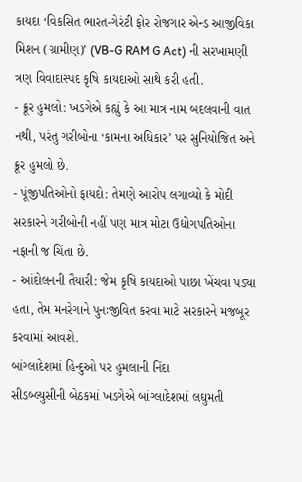કાયદા ‘વિકસિત ભારત-ગેરંટી ફોર રોજગાર એન્ડ આજીવિકા મિશન (ગ્રામીણ)’ (VB-G RAM G Act) ની સરખામણી ત્રણ વિવાદાસ્પદ કૃષિ કાયદાઓ સાથે કરી હતી.
- ક્રૂર હુમલો: ખડગેએ કહ્યું કે આ માત્ર નામ બદલવાની વાત નથી, પરંતુ ગરીબોના ‘કામના અધિકાર’ પર સુનિયોજિત અને ક્રૂર હુમલો છે.
- પૂંજીપતિઓનો ફાયદો: તેમણે આરોપ લગાવ્યો કે મોદી સરકારને ગરીબોની નહીં પણ માત્ર મોટા ઉદ્યોગપતિઓના નફાની જ ચિંતા છે.
- આંદોલનની તૈયારી: જેમ કૃષિ કાયદાઓ પાછા ખેંચવા પડ્યા હતા, તેમ મનરેગાને પુનઃજીવિત કરવા માટે સરકારને મજબૂર કરવામાં આવશે.
બાંગ્લાદેશમાં હિન્દુઓ પર હુમલાની નિંદા
સીડબ્લ્યુસીની બેઠકમાં ખડગેએ બાંગ્લાદેશમાં લઘુમતી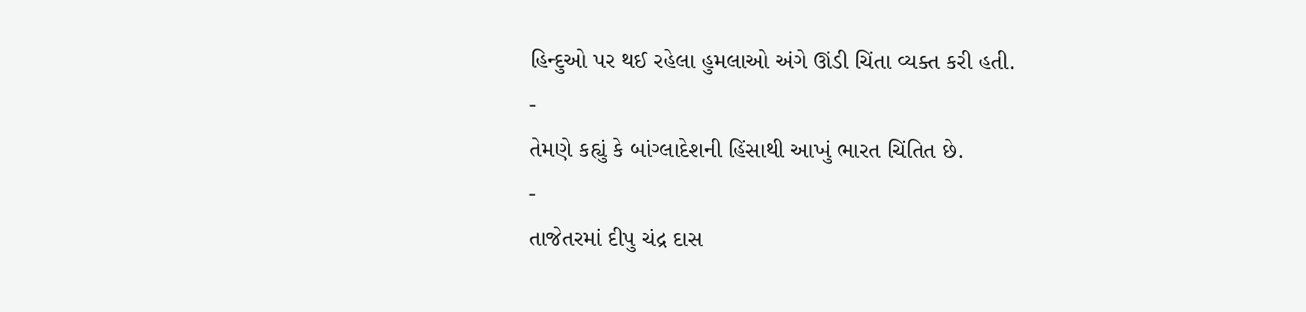હિન્દુઓ પર થઈ રહેલા હુમલાઓ અંગે ઊંડી ચિંતા વ્યક્ત કરી હતી.
-
તેમણે કહ્યું કે બાંગ્લાદેશની હિંસાથી આખું ભારત ચિંતિત છે.
-
તાજેતરમાં દીપુ ચંદ્ર દાસ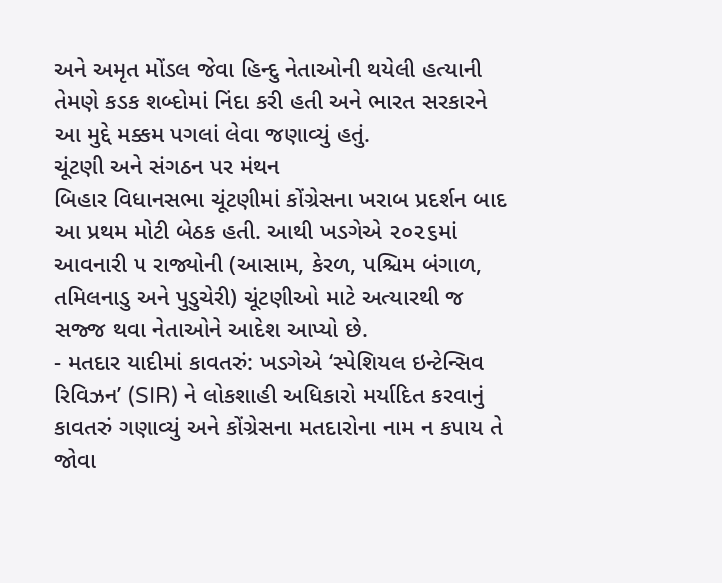અને અમૃત મોંડલ જેવા હિન્દુ નેતાઓની થયેલી હત્યાની તેમણે કડક શબ્દોમાં નિંદા કરી હતી અને ભારત સરકારને આ મુદ્દે મક્કમ પગલાં લેવા જણાવ્યું હતું.
ચૂંટણી અને સંગઠન પર મંથન
બિહાર વિધાનસભા ચૂંટણીમાં કોંગ્રેસના ખરાબ પ્રદર્શન બાદ આ પ્રથમ મોટી બેઠક હતી. આથી ખડગેએ ૨૦૨૬માં આવનારી ૫ રાજ્યોની (આસામ, કેરળ, પશ્ચિમ બંગાળ, તમિલનાડુ અને પુડુચેરી) ચૂંટણીઓ માટે અત્યારથી જ સજ્જ થવા નેતાઓને આદેશ આપ્યો છે.
- મતદાર યાદીમાં કાવતરું: ખડગેએ ‘સ્પેશિયલ ઇન્ટેન્સિવ રિવિઝન’ (SIR) ને લોકશાહી અધિકારો મર્યાદિત કરવાનું કાવતરું ગણાવ્યું અને કોંગ્રેસના મતદારોના નામ ન કપાય તે જોવા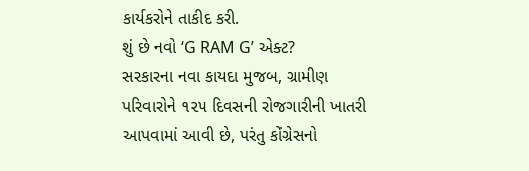કાર્યકરોને તાકીદ કરી.
શું છે નવો ‘G RAM G’ એક્ટ?
સરકારના નવા કાયદા મુજબ, ગ્રામીણ પરિવારોને ૧૨૫ દિવસની રોજગારીની ખાતરી આપવામાં આવી છે, પરંતુ કોંગ્રેસનો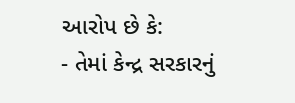આરોપ છે કે:
- તેમાં કેન્દ્ર સરકારનું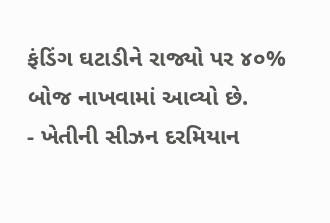ફંડિંગ ઘટાડીને રાજ્યો પર ૪૦% બોજ નાખવામાં આવ્યો છે.
- ખેતીની સીઝન દરમિયાન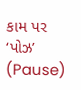કામ પર ‘પોઝ’ (Pause)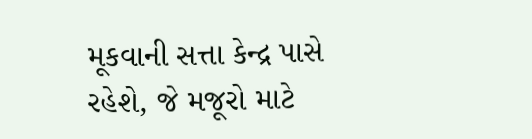મૂકવાની સત્તા કેન્દ્ર પાસે રહેશે, જે મજૂરો માટે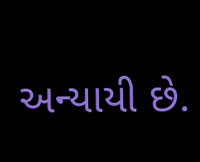અન્યાયી છે.